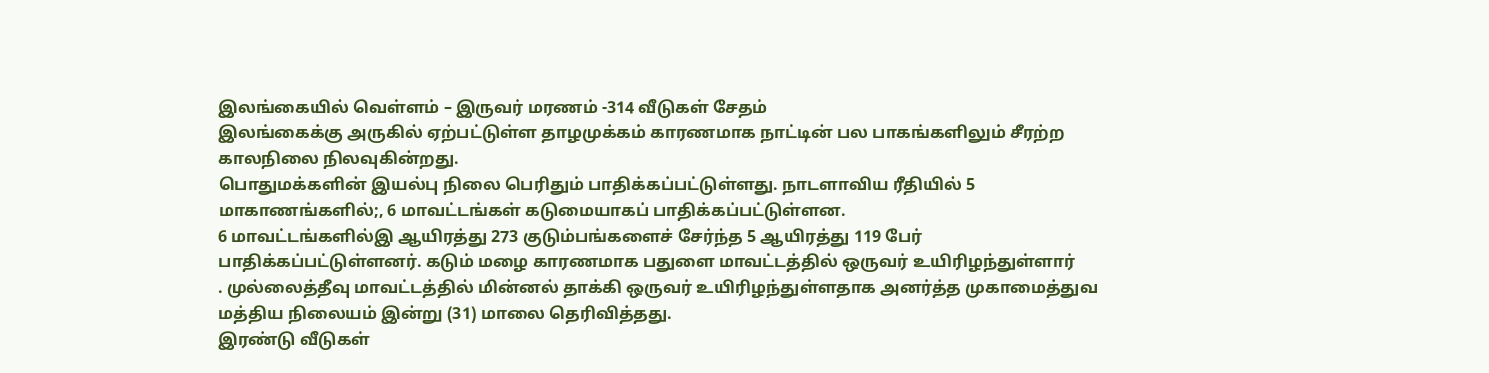இலங்கையில் வெள்ளம் – இருவர் மரணம் -314 வீடுகள் சேதம்
இலங்கைக்கு அருகில் ஏற்பட்டுள்ள தாழமுக்கம் காரணமாக நாட்டின் பல பாகங்களிலும் சீரற்ற காலநிலை நிலவுகின்றது.
பொதுமக்களின் இயல்பு நிலை பெரிதும் பாதிக்கப்பட்டுள்ளது. நாடளாவிய ரீதியில் 5 மாகாணங்களில்;, 6 மாவட்டங்கள் கடுமையாகப் பாதிக்கப்பட்டுள்ளன.
6 மாவட்டங்களில்இ ஆயிரத்து 273 குடும்பங்களைச் சேர்ந்த 5 ஆயிரத்து 119 பேர் பாதிக்கப்பட்டுள்ளனர். கடும் மழை காரணமாக பதுளை மாவட்டத்தில் ஒருவர் உயிரிழந்துள்ளார்
. முல்லைத்தீவு மாவட்டத்தில் மின்னல் தாக்கி ஒருவர் உயிரிழந்துள்ளதாக அனர்த்த முகாமைத்துவ மத்திய நிலையம் இன்று (31) மாலை தெரிவித்தது.
இரண்டு வீடுகள்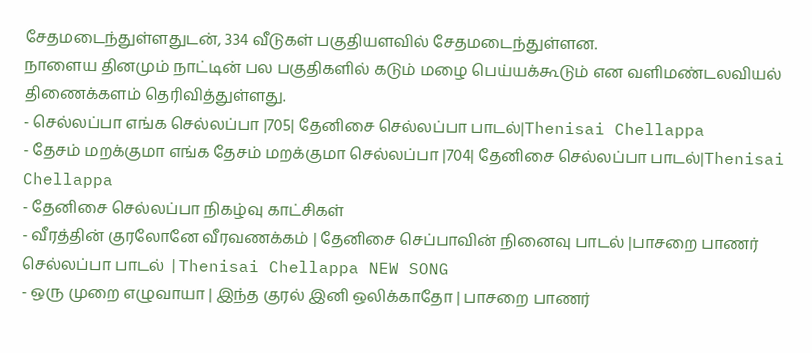சேதமடைந்துள்ளதுடன், 334 வீடுகள் பகுதியளவில் சேதமடைந்துள்ளன.
நாளைய தினமும் நாட்டின் பல பகுதிகளில் கடும் மழை பெய்யக்கூடும் என வளிமண்டலவியல் திணைக்களம் தெரிவித்துள்ளது.
- செல்லப்பா எங்க செல்லப்பா |705| தேனிசை செல்லப்பா பாடல்|Thenisai Chellappa
- தேசம் மறக்குமா எங்க தேசம் மறக்குமா செல்லப்பா |704| தேனிசை செல்லப்பா பாடல்|Thenisai Chellappa
- தேனிசை செல்லப்பா நிகழ்வு காட்சிகள்
- வீரத்தின் குரலோனே வீரவணக்கம் | தேனிசை செப்பாவின் நினைவு பாடல் |பாசறை பாணர் செல்லப்பா பாடல் |Thenisai Chellappa NEW SONG
- ஒரு முறை எழுவாயா | இந்த குரல் இனி ஒலிக்காதோ | பாசறை பாணர்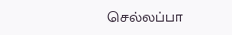செல்லப்பா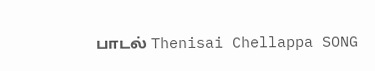பாடல் Thenisai Chellappa SONG